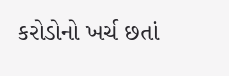કરોડોનો ખર્ચ છતાં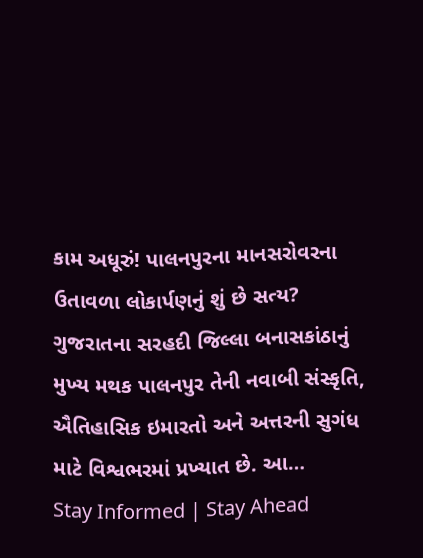કામ અધૂરું! પાલનપુરના માનસરોવરના ઉતાવળા લોકાર્પણનું શું છે સત્ય?
ગુજરાતના સરહદી જિલ્લા બનાસકાંઠાનું મુખ્ય મથક પાલનપુર તેની નવાબી સંસ્કૃતિ, ઐતિહાસિક ઇમારતો અને અત્તરની સુગંધ માટે વિશ્વભરમાં પ્રખ્યાત છે. આ…
Stay Informed | Stay Ahead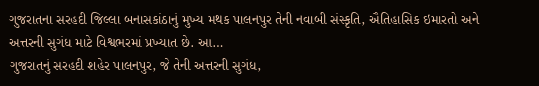ગુજરાતના સરહદી જિલ્લા બનાસકાંઠાનું મુખ્ય મથક પાલનપુર તેની નવાબી સંસ્કૃતિ, ઐતિહાસિક ઇમારતો અને અત્તરની સુગંધ માટે વિશ્વભરમાં પ્રખ્યાત છે. આ…
ગુજરાતનું સરહદી શહેર પાલનપુર, જે તેની અત્તરની સુગંધ,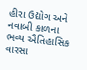હીરા ઉદ્યોગ અને નવાબી કાળના ભવ્ય ઐતિહાસિક વારસા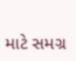માટે સમગ્ર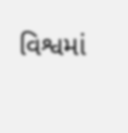વિશ્વમાં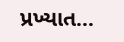પ્રખ્યાત…